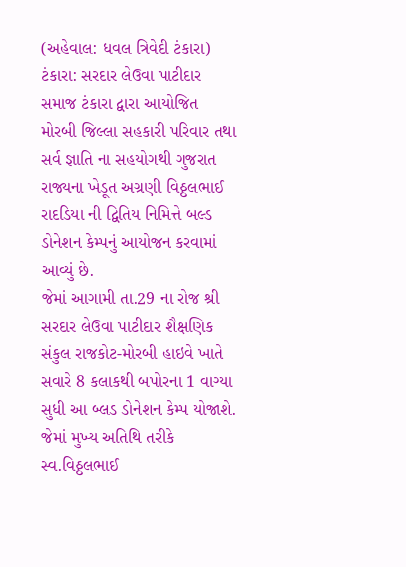(અહેવાલ: ધવલ ત્રિવેદી ટંકારા)
ટંકારા: સરદાર લેઉવા પાટીદાર સમાજ ટંકારા દ્વારા આયોજિત મોરબી જિલ્લા સહકારી પરિવાર તથા સર્વ જ્ઞાતિ ના સહયોગથી ગુજરાત રાજ્યના ખેડૂત અગ્રણી વિઠ્ઠલભાઈ રાદડિયા ની દ્વિતિય નિમિત્તે બલ્ડ ડોનેશન કેમ્પનું આયોજન કરવામાં આવ્યું છે.
જેમાં આગામી તા.29 ના રોજ શ્રી સરદાર લેઉવા પાટીદાર શૈક્ષણિક સંકુલ રાજકોટ-મોરબી હાઇવે ખાતે સવારે 8 કલાકથી બપોરના 1 વાગ્યા સુધી આ બ્લડ ડોનેશન કેમ્પ યોજાશે. જેમાં મુખ્ય અતિથિ તરીકે સ્વ.વિઠ્ઠલભાઈ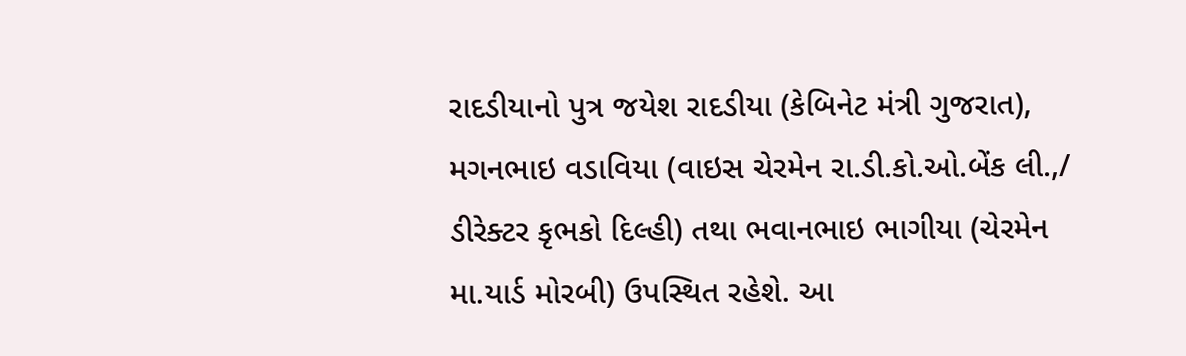રાદડીયાનો પુત્ર જયેશ રાદડીયા (કેબિનેટ મંત્રી ગુજરાત), મગનભાઇ વડાવિયા (વાઇસ ચેરમેન રા.ડી.કો.ઓ.બેંક લી.,/ ડીરેક્ટર કૃભકો દિલ્હી) તથા ભવાનભાઇ ભાગીયા (ચેરમેન મા.યાર્ડ મોરબી) ઉપસ્થિત રહેશે. આ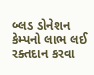બ્લડ ડોનેશન કેમ્પનો લાભ લઈ રક્તદાન કરવા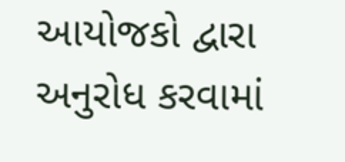આયોજકો દ્વારા અનુરોધ કરવામાં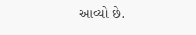આવ્યો છે.